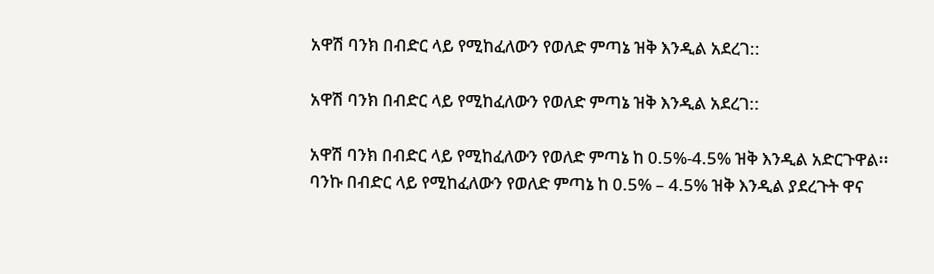አዋሽ ባንክ በብድር ላይ የሚከፈለውን የወለድ ምጣኔ ዝቅ እንዲል አደረገ::

አዋሽ ባንክ በብድር ላይ የሚከፈለውን የወለድ ምጣኔ ዝቅ እንዲል አደረገ::

አዋሽ ባንክ በብድር ላይ የሚከፈለውን የወለድ ምጣኔ ከ 0.5%-4.5% ዝቅ እንዲል አድርጉዋል፡፡ ባንኩ በብድር ላይ የሚከፈለውን የወለድ ምጣኔ ከ 0.5% – 4.5% ዝቅ እንዲል ያደረጉት ዋና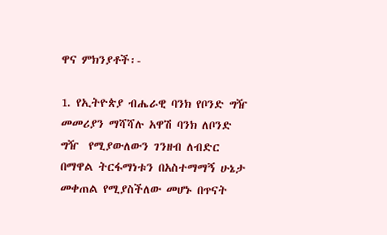ዋና ምክንያቶች፡-

1. የኢትዮጵያ ብሔራዊ ባንክ የቦንድ ግዥ መመሪያን ማሻሻሉ አዋሽ ባንክ ለቦንድ ግዥ  የሚያውለውን ገንዘብ ለብድር በማዋል ትርፋማነቱን በአስተማማኝ ሁኔታ መቀጠል የሚያስችለው መሆኑ በጥናት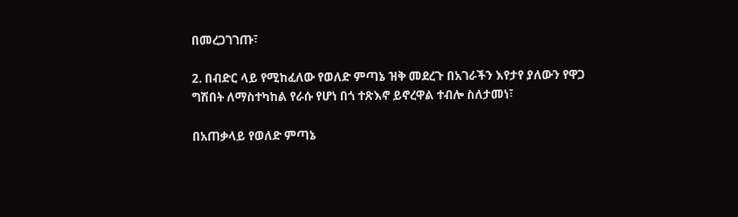በመረጋገገጡ፣

2. በብድር ላይ የሚከፈለው የወለድ ምጣኔ ዝቅ መደረጉ በአገራችን እየታየ ያለውን የዋጋ  ግሽበት ለማስተካከል የራሱ የሆነ በጎ ተጽእኖ ይኖረዋል ተብሎ ስለታመነ፣

በአጠቃላይ የወለድ ምጣኔ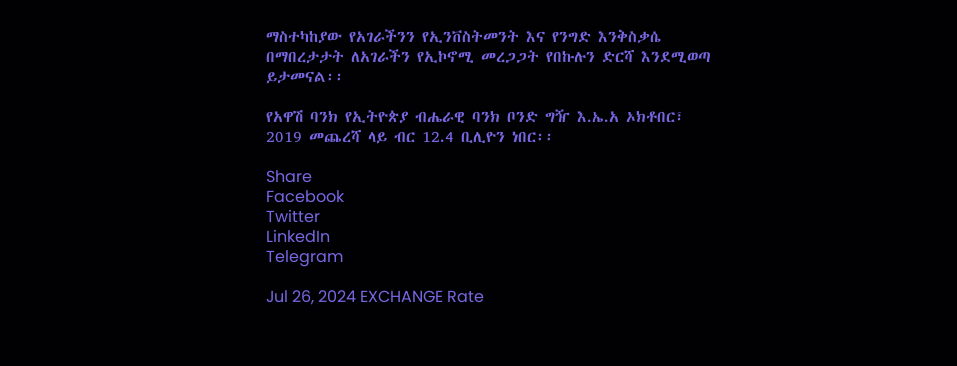ማስተካከያው የአገራችንን የኢንቨስትመንት እና የንግድ እንቅስቃሴ በማበረታታት ለአገራችን የኢኮኖሚ መረጋጋት የበኩሉን ድርሻ እንደሚወጣ ይታመናል፡፡

የአዋሽ ባንክ የኢትዮጵያ ብሔራዊ ባንክ ቦንድ ግዥ እ.ኤ.አ ኦክቶበር፣ 2019 መጨረሻ ላይ ብር 12.4 ቢሊዮን ነበር፡፡

Share
Facebook
Twitter
LinkedIn
Telegram

Jul 26, 2024 EXCHANGE Rate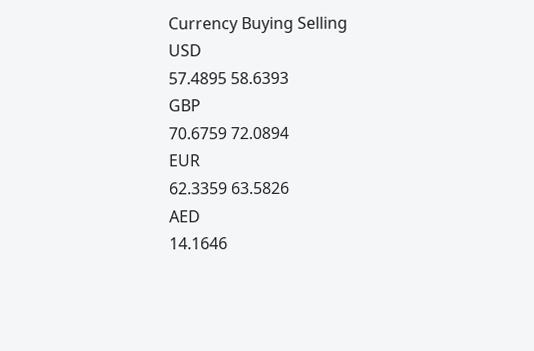Currency Buying Selling
USD
57.4895 58.6393
GBP
70.6759 72.0894
EUR
62.3359 63.5826
AED
14.1646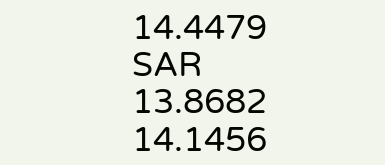14.4479
SAR
13.8682 14.1456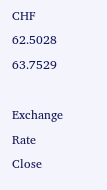CHF
62.5028 63.7529

Exchange Rate
Close